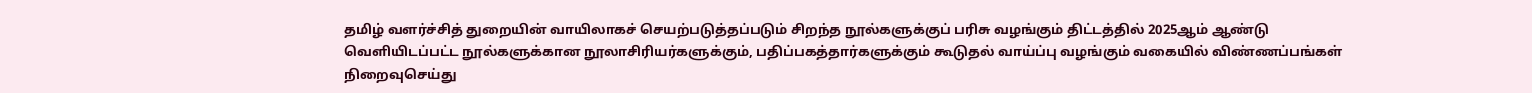தமிழ் வளர்ச்சித் துறையின் வாயிலாகச் செயற்படுத்தப்படும் சிறந்த நூல்களுக்குப் பரிசு வழங்கும் திட்டத்தில் 2025ஆம் ஆண்டு வெளியிடப்பட்ட நூல்களுக்கான நூலாசிரியர்களுக்கும், பதிப்பகத்தார்களுக்கும் கூடுதல் வாய்ப்பு வழங்கும் வகையில் விண்ணப்பங்கள் நிறைவுசெய்து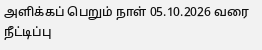அளிக்கப் பெறும் நாள் 05.10.2026 வரை நீட்டிப்பு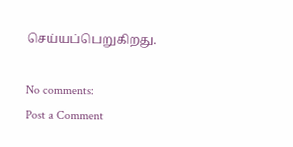செய்யப்பெறுகிறது.

No comments:
Post a Comment